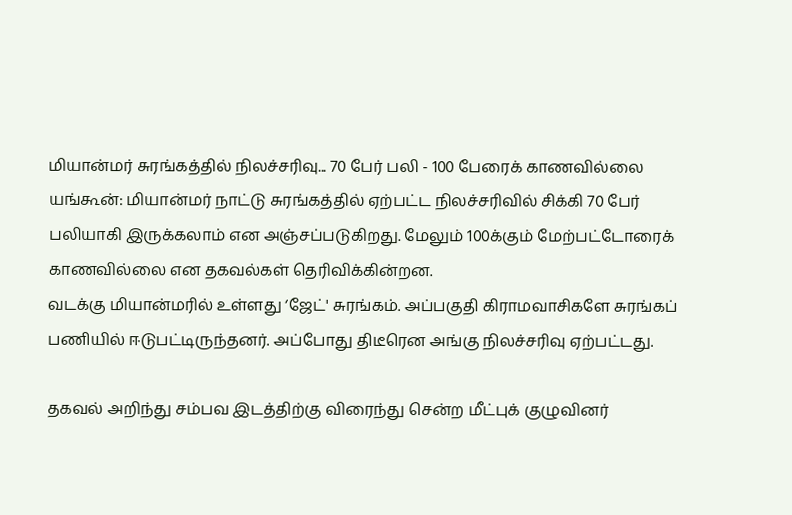மியான்மர் சுரங்கத்தில் நிலச்சரிவு... 70 பேர் பலி - 100 பேரைக் காணவில்லை
யங்கூன்: மியான்மர் நாட்டு சுரங்கத்தில் ஏற்பட்ட நிலச்சரிவில் சிக்கி 70 பேர் பலியாகி இருக்கலாம் என அஞ்சப்படுகிறது. மேலும் 100க்கும் மேற்பட்டோரைக் காணவில்லை என தகவல்கள் தெரிவிக்கின்றன.
வடக்கு மியான்மரில் உள்ளது ‘ஜேட்' சுரங்கம். அப்பகுதி கிராமவாசிகளே சுரங்கப் பணியில் ஈடுபட்டிருந்தனர். அப்போது திடீரென அங்கு நிலச்சரிவு ஏற்பட்டது.

தகவல் அறிந்து சம்பவ இடத்திற்கு விரைந்து சென்ற மீட்புக் குழுவினர்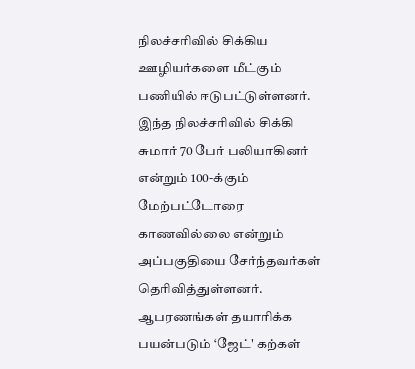நிலச்சரிவில் சிக்கிய ஊழியர்களை மீட்கும் பணியில் ஈடுபட்டுள்ளனர்.
இந்த நிலச்சரிவில் சிக்கி சுமார் 70 பேர் பலியாகினர் என்றும் 100-க்கும் மேற்பட்டோரை காணவில்லை என்றும் அப்பகுதியை சேர்ந்தவர்கள் தெரிவித்துள்ளனர்.
ஆபரணங்கள் தயாரிக்க பயன்படும் ‘ஜேட்' கற்கள்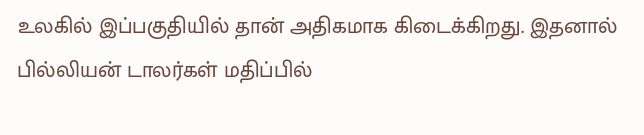உலகில் இப்பகுதியில் தான் அதிகமாக கிடைக்கிறது. இதனால் பில்லியன் டாலர்கள் மதிப்பில்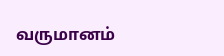வருமானம்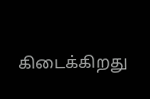கிடைக்கிறது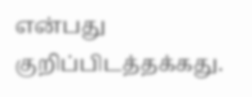என்பது குறிப்பிடத்தக்கது.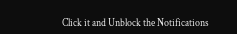Click it and Unblock the Notifications